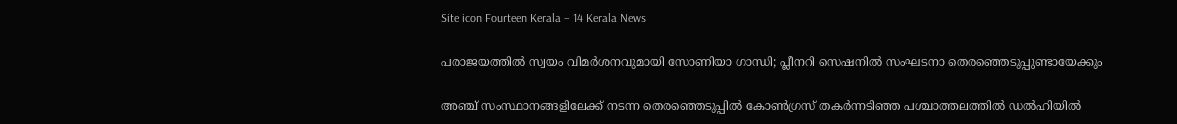Site icon Fourteen Kerala – 14 Kerala News

പരാജയത്തില്‍ സ്വയം വിമര്‍ശനവുമായി സോണിയാ ഗാന്ധി; പ്ലീനറി സെഷനില്‍ സംഘടനാ തെരഞ്ഞെടുപ്പുണ്ടായേക്കും

അഞ്ച് സംസ്ഥാനങ്ങളിലേക്ക് നടന്ന തെരഞ്ഞെടുപ്പില്‍ കോണ്‍ഗ്രസ് തകര്‍ന്നടിഞ്ഞ പശ്ചാത്തലത്തില്‍ ഡല്‍ഹിയില്‍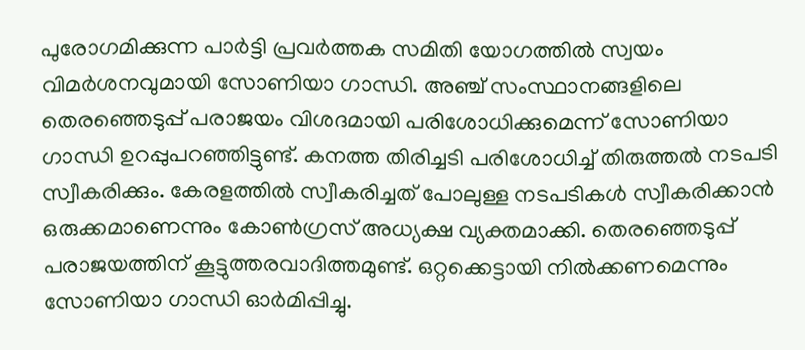പുരോഗമിക്കുന്ന പാര്‍ട്ടി പ്രവര്‍ത്തക സമിതി യോഗത്തില്‍ സ്വയം വിമര്‍ശനവുമായി സോണിയാ ഗാന്ധി. അഞ്ച് സംസ്ഥാനങ്ങളിലെ തെരഞ്ഞെടുപ്പ് പരാജയം വിശദമായി പരിശോധിക്കുമെന്ന് സോണിയാ ഗാന്ധി ഉറപ്പുപറഞ്ഞിട്ടുണ്ട്. കനത്ത തിരിച്ചടി പരിശോധിച്ച് തിരുത്തല്‍ നടപടി സ്വീകരിക്കും. കേരളത്തില്‍ സ്വീകരിച്ചത് പോലുള്ള നടപടികള്‍ സ്വീകരിക്കാന്‍ ഒരുക്കമാണെന്നും കോണ്‍ഗ്രസ് അധ്യക്ഷ വ്യക്തമാക്കി. തെരഞ്ഞെടുപ്പ് പരാജയത്തിന് കൂട്ടുത്തരവാദിത്തമുണ്ട്. ഒറ്റക്കെട്ടായി നില്‍ക്കണമെന്നും സോണിയാ ഗാന്ധി ഓര്‍മിപ്പിച്ചു.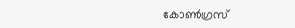കോണ്‍ഗ്രസ്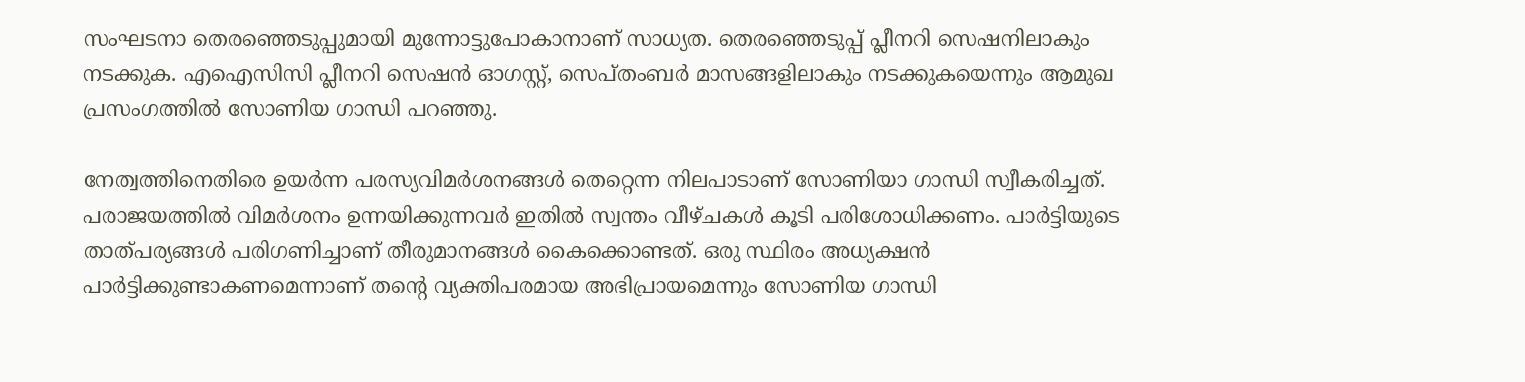സംഘടനാ തെരഞ്ഞെടുപ്പുമായി മുന്നോട്ടുപോകാനാണ് സാധ്യത. തെരഞ്ഞെടുപ്പ് പ്ലീനറി സെഷനിലാകും നടക്കുക. എഐസിസി പ്ലീനറി സെഷന്‍ ഓഗസ്റ്റ്, സെപ്തംബര്‍ മാസങ്ങളിലാകും നടക്കുകയെന്നും ആമുഖ പ്രസംഗത്തില്‍ സോണിയ ഗാന്ധി പറഞ്ഞു.

നേത്വത്തിനെതിരെ ഉയര്‍ന്ന പരസ്യവിമര്‍ശനങ്ങള്‍ തെറ്റെന്ന നിലപാടാണ് സോണിയാ ഗാന്ധി സ്വീകരിച്ചത്. പരാജയത്തില്‍ വിമര്‍ശനം ഉന്നയിക്കുന്നവര്‍ ഇതില്‍ സ്വന്തം വീഴ്ചകള്‍ കൂടി പരിശോധിക്കണം. പാര്‍ട്ടിയുടെ താത്പര്യങ്ങള്‍ പരിഗണിച്ചാണ് തീരുമാനങ്ങള്‍ കൈക്കൊണ്ടത്. ഒരു സ്ഥിരം അധ്യക്ഷന്‍ പാര്‍ട്ടിക്കുണ്ടാകണമെന്നാണ് തന്റെ വ്യക്തിപരമായ അഭിപ്രായമെന്നും സോണിയ ഗാന്ധി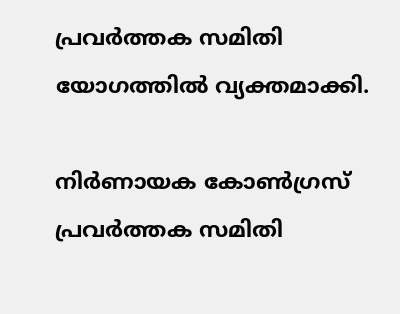പ്രവര്‍ത്തക സമിതി യോഗത്തില്‍ വ്യക്തമാക്കി.

നിര്‍ണായക കോണ്‍ഗ്രസ് പ്രവര്‍ത്തക സമിതി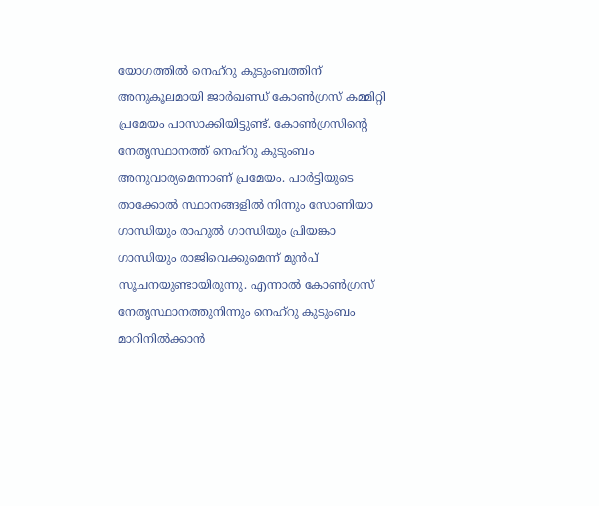യോഗത്തില്‍ നെഹ്‌റു കുടുംബത്തിന് അനുകൂലമായി ജാര്‍ഖണ്ഡ് കോണ്‍ഗ്രസ് കമ്മിറ്റി പ്രമേയം പാസാക്കിയിട്ടുണ്ട്. കോണ്‍ഗ്രസിന്റെ നേതൃസ്ഥാനത്ത് നെഹ്‌റു കുടുംബം അനുവാര്യമെന്നാണ് പ്രമേയം. പാര്‍ട്ടിയുടെ താക്കോല്‍ സ്ഥാനങ്ങളില്‍ നിന്നും സോണിയാ ഗാന്ധിയും രാഹുല്‍ ഗാന്ധിയും പ്രിയങ്കാ ഗാന്ധിയും രാജിവെക്കുമെന്ന് മുന്‍പ് സൂചനയുണ്ടായിരുന്നു. എന്നാല്‍ കോണ്‍ഗ്രസ് നേതൃസ്ഥാനത്തുനിന്നും നെഹ്‌റു കുടുംബം മാറിനില്‍ക്കാന്‍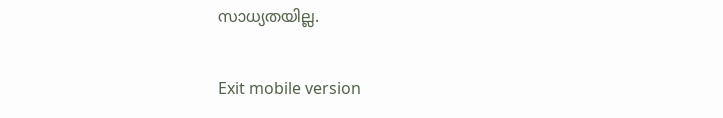സാധ്യതയില്ല.

Exit mobile version